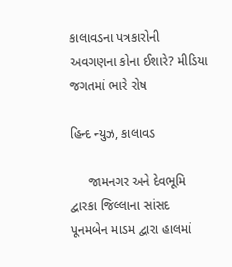કાલાવડના પત્રકારોની અવગણના કોના ઈશારે? મીડિયા જગતમાં ભારે રોષ

હિન્દ ન્યુઝ, કાલાવડ

     જામનગર અને દેવભૂમિ દ્વારકા જિલ્લાના સાંસદ પૂનમબેન માડમ દ્વારા હાલમાં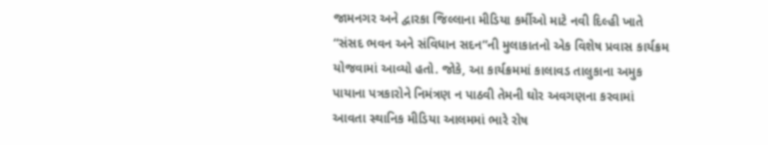જામનગર અને દ્વારકા જિલ્લાના મીડિયા કર્મીઓ માટે નવી દિલ્હી ખાતે “સંસદ ભવન અને સંવિધાન સદન”ની મુલાકાતનો એક વિશેષ પ્રવાસ કાર્યક્રમ યોજવામાં આવ્યો હતો. જોકે, આ કાર્યક્રમમાં કાલાવડ તાલુકાના અમુક પાયાના પત્રકારોને નિમંત્રણ ન પાઠવી તેમની ઘોર અવગણના કરવામાં આવતા સ્થાનિક મીડિયા આલમમાં ભારે રોષ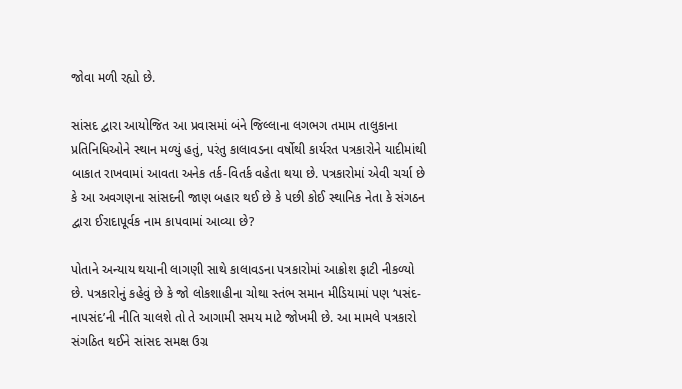જોવા મળી રહ્યો છે.

સાંસદ દ્વારા આયોજિત આ પ્રવાસમાં બંને જિલ્લાના લગભગ તમામ તાલુકાના પ્રતિનિધિઓને સ્થાન મળ્યું હતું, પરંતુ કાલાવડના વર્ષોથી કાર્યરત પત્રકારોને યાદીમાંથી બાકાત રાખવામાં આવતા અનેક તર્ક-વિતર્ક વહેતા થયા છે. પત્રકારોમાં એવી ચર્ચા છે કે આ અવગણના સાંસદની જાણ બહાર થઈ છે કે પછી કોઈ સ્થાનિક નેતા કે સંગઠન દ્વારા ઈરાદાપૂર્વક નામ કાપવામાં આવ્યા છે?

પોતાને અન્યાય થયાની લાગણી સાથે કાલાવડના પત્રકારોમાં આક્રોશ ફાટી નીકળ્યો છે. પત્રકારોનું કહેવું છે કે જો લોકશાહીના ચોથા સ્તંભ સમાન મીડિયામાં પણ ‘પસંદ-નાપસંદ’ની નીતિ ચાલશે તો તે આગામી સમય માટે જોખમી છે. આ મામલે પત્રકારો સંગઠિત થઈને સાંસદ સમક્ષ ઉગ્ર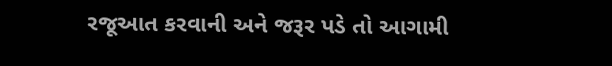રજૂઆત કરવાની અને જરૂર પડે તો આગામી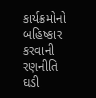કાર્યક્રમોનો બહિષ્કાર કરવાની રણનીતિ ઘડી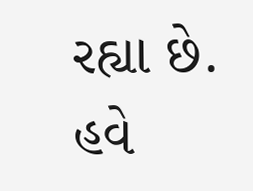રહ્યા છે. હવે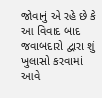જોવાનું એ રહે છે કે આ વિવાદ બાદ જવાબદારો દ્વારા શું ખુલાસો કરવામાં આવે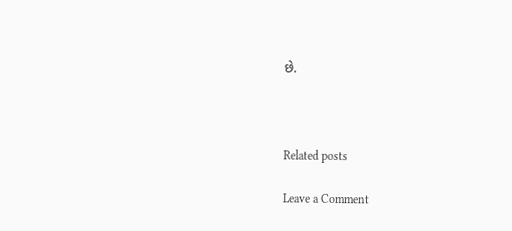છે.



Related posts

Leave a Comment